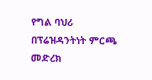የግል ባህሪ በፕሬዝዳንትነት ምርጫ መድረክ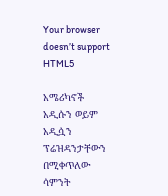Your browser doesn’t support HTML5

አሜሪካኖች አዲሱን ወይም አዲሷን ፕሬዝዳንታቸውን በሚቀጥለው ሳምንት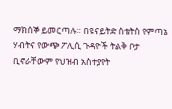ማክሰኞ ይመርጣሉ። በዩናይትድ ስቴትስ የምጣኔ ሃብትና የውጭ ፖሊሲ ጉዳዮች ትልቅ ቦታ ቢኖራቸውም የህዝብ አስተያየት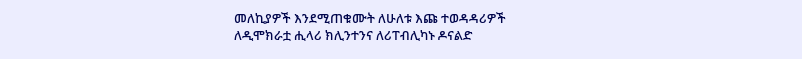መለኪያዎች እንደሚጠቁሙት ለሁለቱ እጩ ተወዳዳሪዎች ለዲሞክራቷ ሒላሪ ክሊንተንና ለሪፐብሊካኑ ዶናልድ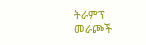ትራምፕ መራጮች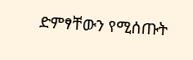ድምፃቸውን የሚሰጡት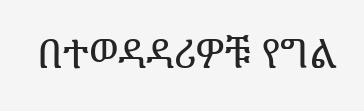በተወዳዳሪዎቹ የግል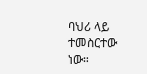ባህሪ ላይ ተመስርተው ነው።